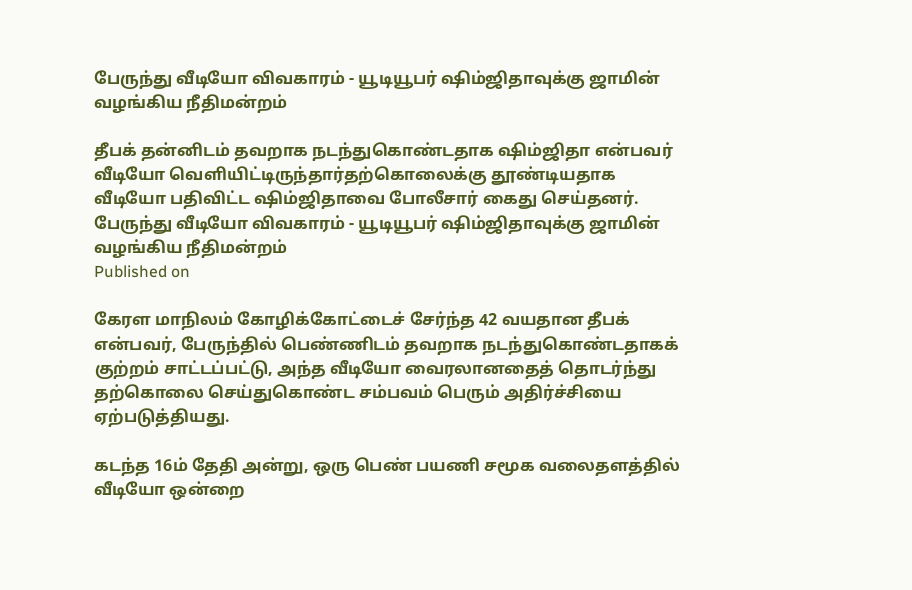பேருந்து வீடியோ விவகாரம் - யூடியூபர் ஷிம்ஜிதாவுக்கு ஜாமின் வழங்கிய நீதிமன்றம்

தீபக் தன்னிடம் தவறாக நடந்துகொண்டதாக ஷிம்ஜிதா என்பவர் வீடியோ வெளியிட்டிருந்தார்தற்கொலைக்கு தூண்டியதாக வீடியோ பதிவிட்ட ஷிம்ஜிதாவை போலீசார் கைது செய்தனர்.
பேருந்து வீடியோ விவகாரம் - யூடியூபர் ஷிம்ஜிதாவுக்கு ஜாமின் வழங்கிய நீதிமன்றம்
Published on

கேரள மாநிலம் கோழிக்கோட்டைச் சேர்ந்த 42 வயதான தீபக் என்பவர், பேருந்தில் பெண்ணிடம் தவறாக நடந்துகொண்டதாகக் குற்றம் சாட்டப்பட்டு, அந்த வீடியோ வைரலானதைத் தொடர்ந்து தற்கொலை செய்துகொண்ட சம்பவம் பெரும் அதிர்ச்சியை ஏற்படுத்தியது.

கடந்த 16ம் தேதி அன்று, ஒரு பெண் பயணி சமூக வலைதளத்தில் வீடியோ ஒன்றை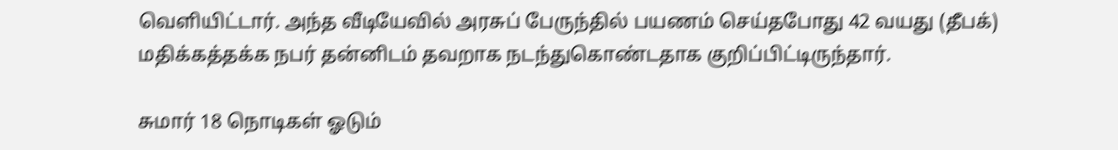வெளியிட்டார். அந்த வீடியேவில் அரசுப் பேருந்தில் பயணம் செய்தபோது 42 வயது (தீபக்) மதிக்கத்தக்க நபர் தன்னிடம் தவறாக நடந்துகொண்டதாக குறிப்பிட்டிருந்தார்.

சுமார் 18 நொடிகள் ஓடும்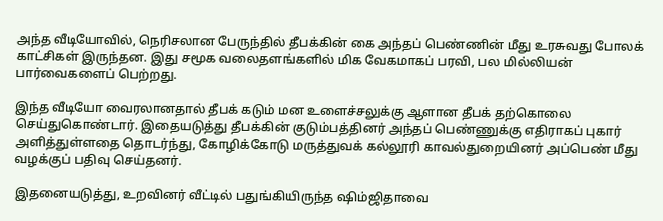அந்த வீடியோவில், நெரிசலான பேருந்தில் தீபக்கின் கை அந்தப் பெண்ணின் மீது உரசுவது போலக் காட்சிகள் இருந்தன. இது சமூக வலைதளங்களில் மிக வேகமாகப் பரவி, பல மில்லியன் பார்வைகளைப் பெற்றது.

இந்த வீடியோ வைரலானதால் தீபக் கடும் மன உளைச்சலுக்கு ஆளான தீபக் தற்கொலை செய்துகொண்டார். இதையடுத்து தீபக்கின் குடும்பத்தினர் அந்தப் பெண்ணுக்கு எதிராகப் புகார் அளித்துள்ளதை தொடர்ந்து, கோழிக்கோடு மருத்துவக் கல்லூரி காவல்துறையினர் அப்பெண் மீது வழக்குப் பதிவு செய்தனர்.

இதனையடுத்து, உறவினர் வீட்டில் பதுங்கியிருந்த ஷிம்ஜிதாவை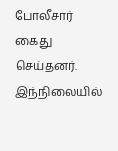போலீசார் கைது செய்தனர். இந்நிலையில்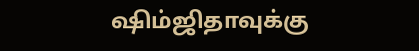ஷிம்ஜிதாவுக்கு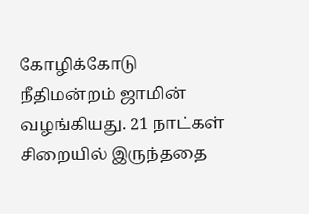கோழிக்கோடு நீதிமன்றம் ஜாமின் வழங்கியது. 21 நாட்கள் சிறையில் இருந்ததை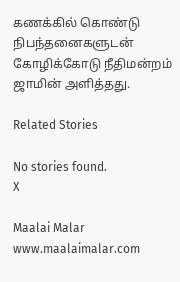கணக்கில் கொண்டு நிபந்தனைகளுடன் கோழிக்கோடு நீதிமன்றம் ஜாமின் அளித்தது.

Related Stories

No stories found.
X

Maalai Malar
www.maalaimalar.com